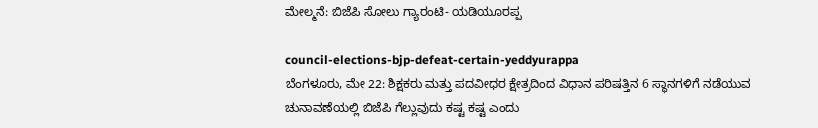ಮೇಲ್ಮನೆ: ಬಿಜೆಪಿ ಸೋಲು ಗ್ಯಾರಂಟಿ- ಯಡಿಯೂರಪ್ಪ

council-elections-bjp-defeat-certain-yeddyurappa
ಬೆಂಗಳೂರು, ಮೇ 22: ಶಿಕ್ಷಕರು ಮತ್ತು ಪದವೀಧರ ಕ್ಷೇತ್ರದಿಂದ ವಿಧಾನ ಪರಿಷತ್ತಿನ 6 ಸ್ಥಾನಗಳಿಗೆ ನಡೆಯುವ ಚುನಾವಣೆಯಲ್ಲಿ ಬಿಜೆಪಿ ಗೆಲ್ಲುವುದು ಕಷ್ಟ ಕಷ್ಟ ಎಂದು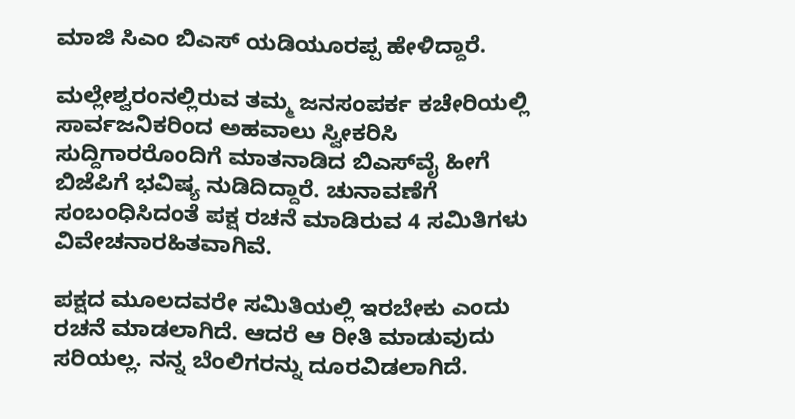ಮಾಜಿ ಸಿಎಂ ಬಿಎಸ್ ಯಡಿಯೂರಪ್ಪ ಹೇಳಿದ್ದಾರೆ.

ಮಲ್ಲೇಶ್ವರಂನಲ್ಲಿರುವ ತಮ್ಮ ಜನಸಂಪರ್ಕ ಕಚೇರಿಯಲ್ಲಿ ಸಾರ್ವಜನಿಕರಿಂದ ಅಹವಾಲು ಸ್ವೀಕರಿಸಿ ಸುದ್ದಿಗಾರರೊಂದಿಗೆ ಮಾತನಾಡಿದ ಬಿಎಸ್‌ವೈ ಹೀಗೆ ಬಿಜೆಪಿಗೆ ಭವಿಷ್ಯ ನುಡಿದಿದ್ದಾರೆ. ಚುನಾವಣೆಗೆ ಸಂಬಂಧಿಸಿದಂತೆ ಪಕ್ಷ ರಚನೆ ಮಾಡಿರುವ 4 ಸಮಿತಿಗಳು ವಿವೇಚನಾರಹಿತವಾಗಿವೆ.

ಪಕ್ಷದ ಮೂಲದವರೇ ಸಮಿತಿಯಲ್ಲಿ ಇರಬೇಕು ಎಂದು ರಚನೆ ಮಾಡಲಾಗಿದೆ. ಆದರೆ ಆ ರೀತಿ ಮಾಡುವುದು ಸರಿಯಲ್ಲ. ನನ್ನ ಬೆಂಲಿಗರನ್ನು ದೂರವಿಡಲಾಗಿದೆ.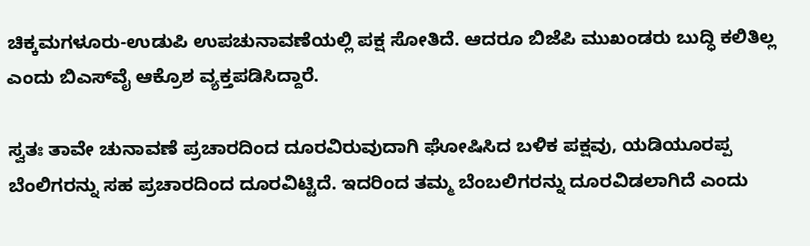ಚಿಕ್ಕಮಗಳೂರು-ಉಡುಪಿ ಉಪಚುನಾವಣೆಯಲ್ಲಿ ಪಕ್ಷ ಸೋತಿದೆ. ಆದರೂ ಬಿಜೆಪಿ ಮುಖಂಡರು ಬುದ್ಧಿ ಕಲಿತಿಲ್ಲ ಎಂದು ಬಿಎಸ್‌ವೈ ಆಕ್ರೊಶ ವ್ಯಕ್ತಪಡಿಸಿದ್ದಾರೆ.

ಸ್ವತಃ ತಾವೇ ಚುನಾವಣೆ ಪ್ರಚಾರದಿಂದ ದೂರವಿರುವುದಾಗಿ ಘೋಷಿಸಿದ ಬಳಿಕ ಪಕ್ಷವು, ಯಡಿಯೂರಪ್ಪ ಬೆಂಲಿಗರನ್ನು ಸಹ ಪ್ರಚಾರದಿಂದ ದೂರವಿಟ್ಟಿದೆ. ಇದರಿಂದ ತಮ್ಮ ಬೆಂಬಲಿಗರನ್ನು ದೂರವಿಡಲಾಗಿದೆ ಎಂದು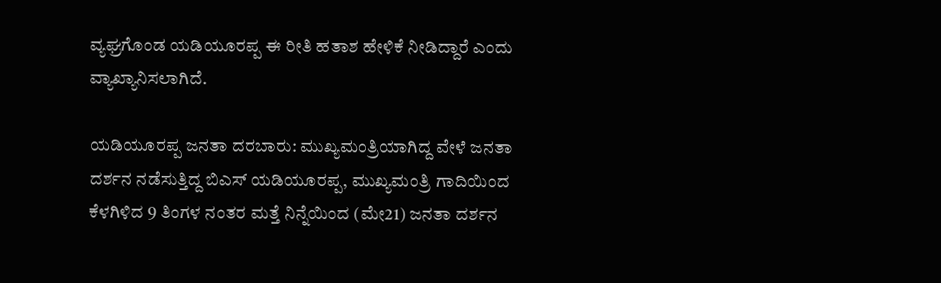ವ್ಯಘ್ರಗೊಂಡ ಯಡಿಯೂರಪ್ಪ ಈ ರೀತಿ ಹತಾಶ ಹೇಳಿಕೆ ನೀಡಿದ್ದಾರೆ ಎಂದು ವ್ಯಾಖ್ಯಾನಿಸಲಾಗಿದೆ.

ಯಡಿಯೂರಪ್ಪ ಜನತಾ ದರಬಾರು: ಮುಖ್ಯಮಂತ್ರಿಯಾಗಿದ್ದ ವೇಳೆ ಜನತಾ ದರ್ಶನ ನಡೆಸುತ್ತಿದ್ದ ಬಿಎಸ್ ಯಡಿಯೂರಪ್ಪ, ಮುಖ್ಯಮಂತ್ರಿ ಗಾದಿಯಿಂದ ಕೆಳಗಿಳಿದ 9 ತಿಂಗಳ ನಂತರ ಮತ್ತೆ ನಿನ್ನೆಯಿಂದ (ಮೇ21) ಜನತಾ ದರ್ಶನ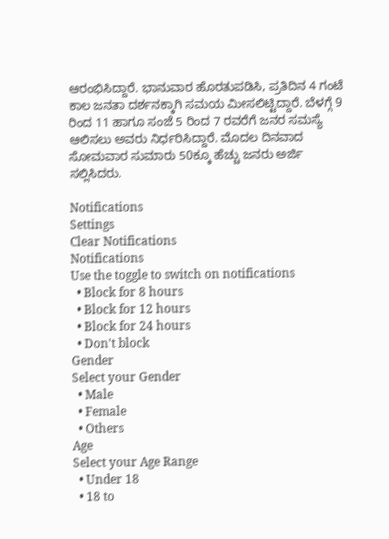ಆರಂಭಿಸಿದ್ದಾರೆ. ಭಾನುವಾರ ಹೊರತುಪಡಿಸಿ, ಪ್ರತಿದಿನ 4 ಗಂಟೆ ಕಾಲ ಜನತಾ ದರ್ಶನಕ್ಕಾಗಿ ಸಮಯ ಮೀಸಲಿಟ್ಟಿದ್ದಾರೆ. ಬೆಳಗ್ಗೆ 9 ರಿಂದ 11 ಹಾಗೂ ಸಂಜೆ 5 ರಿಂದ 7 ರವರೆಗೆ ಜನರ ಸಮಸ್ಯೆ ಆಲಿಸಲು ಅವರು ನಿರ್ಧರಿಸಿದ್ದಾರೆ. ಮೊದಲ ದಿನವಾದ ಸೋಮವಾರ ಸುಮಾರು 50ಕ್ಕೂ ಹೆಚ್ಚು ಜನರು ಅರ್ಜಿ ಸಲ್ಲಿಸಿದರು.

Notifications
Settings
Clear Notifications
Notifications
Use the toggle to switch on notifications
  • Block for 8 hours
  • Block for 12 hours
  • Block for 24 hours
  • Don't block
Gender
Select your Gender
  • Male
  • Female
  • Others
Age
Select your Age Range
  • Under 18
  • 18 to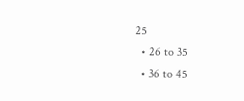25
  • 26 to 35
  • 36 to 45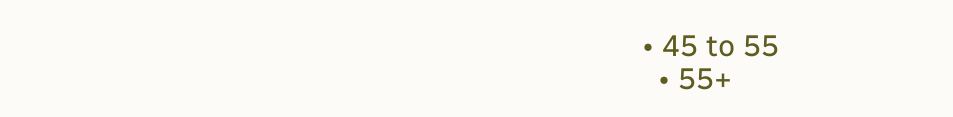• 45 to 55
  • 55+